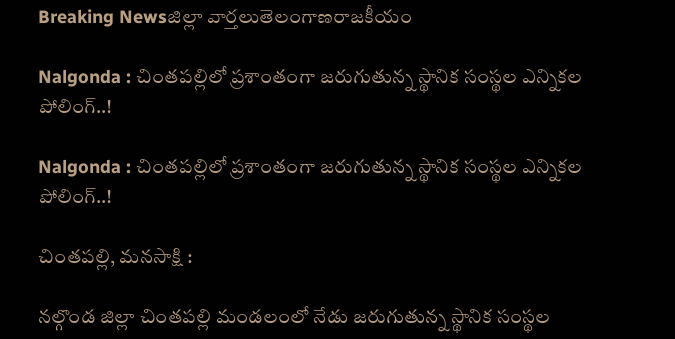Breaking Newsజిల్లా వార్తలుతెలంగాణరాజకీయం

Nalgonda : చింతపల్లిలో ప్రశాంతంగా జరుగుతున్న స్థానిక సంస్థల ఎన్నికల పోలింగ్..!

Nalgonda : చింతపల్లిలో ప్రశాంతంగా జరుగుతున్న స్థానిక సంస్థల ఎన్నికల పోలింగ్..!

చింతపల్లి, మనసాక్షి :

నల్గొండ జిల్లా చింతపల్లి మండలంలో నేడు జరుగుతున్న స్థానిక సంస్థల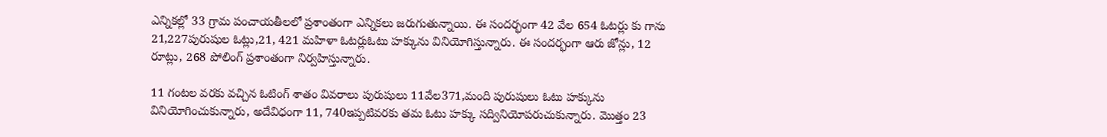ఎన్నికల్లో 33 గ్రామ పంచాయతీలలో ప్రశాంతంగా ఎన్నికలు జరుగుతున్నాయి. ఈ సందర్భంగా 42 వేల 654 ఓటర్లు కు గాను 21,227పురుషుల ఓట్లు,21, 421 మహిళా ఓటర్లుఓటు హక్కును వినియోగిస్తున్నారు. ఈ సందర్భంగా ఆరు జోన్లు, 12 రూట్లు, 268 పోలింగ్ ప్రశాంతంగా నిర్వహిస్తున్నారు.

11 గంటల వరకు వచ్చిన ఓటింగ్ శాతం వివరాలు పురుషులు 11వేల371,మంది పురుషులు ఓటు హక్కును వినియోగించుకున్నారు, అదేవిధంగా 11, 740ఇప్పటివరకు తమ ఓటు హక్కు సద్వినియోపరుచుకున్నారు. మొత్తం 23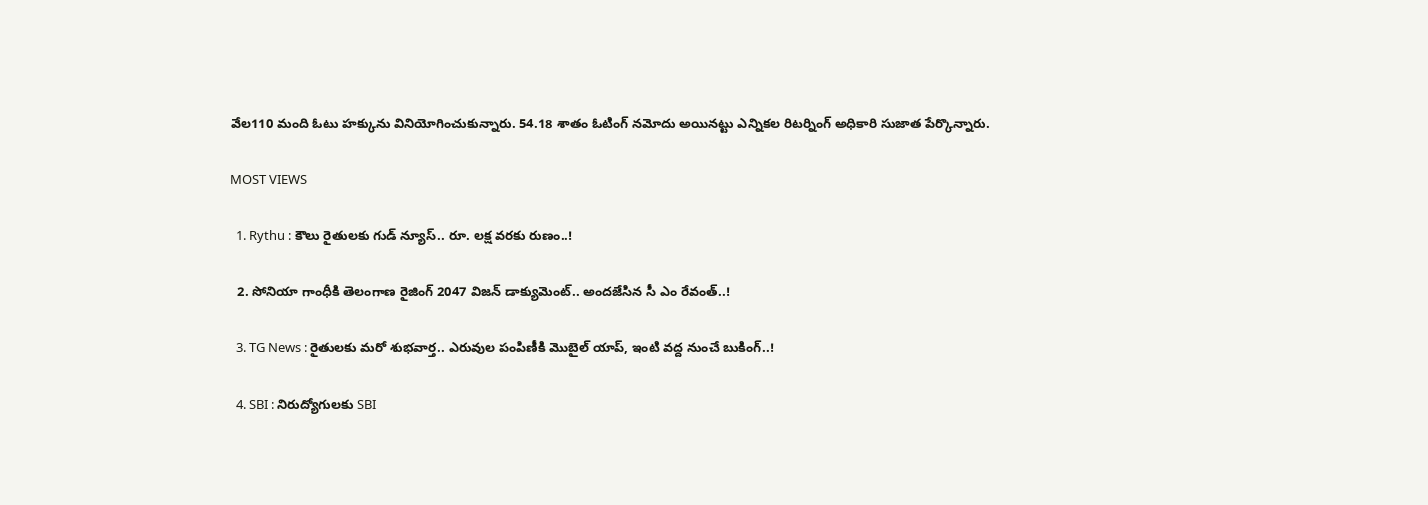వేల110 మంది ఓటు హక్కును వినియోగించుకున్నారు. 54.18 శాతం ఓటింగ్ నమోదు అయినట్టు ఎన్నికల రిటర్నింగ్ అధికారి సుజాత పేర్కొన్నారు.

MOST VIEWS

  1. Rythu : కౌలు రైతులకు గుడ్ న్యూస్.. రూ. లక్ష వరకు రుణం..!

  2. సోనియా గాంధీకి తెలంగాణ రైజింగ్ 2047 విజన్ డాక్యుమెంట్.. అందజేసిన సీ ఎం రేవంత్..!

  3. TG News : రైతులకు మరో శుభవార్త.. ఎరువుల పంపిణీకి మొబైల్ యాప్, ఇంటి వద్ద నుంచే బుకింగ్..!

  4. SBI : నిరుద్యోగులకు SBI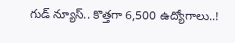గుడ్ న్యూస్.. కొత్తగా 6,500 ఉద్యోగాలు..!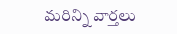మరిన్ని వార్తలు